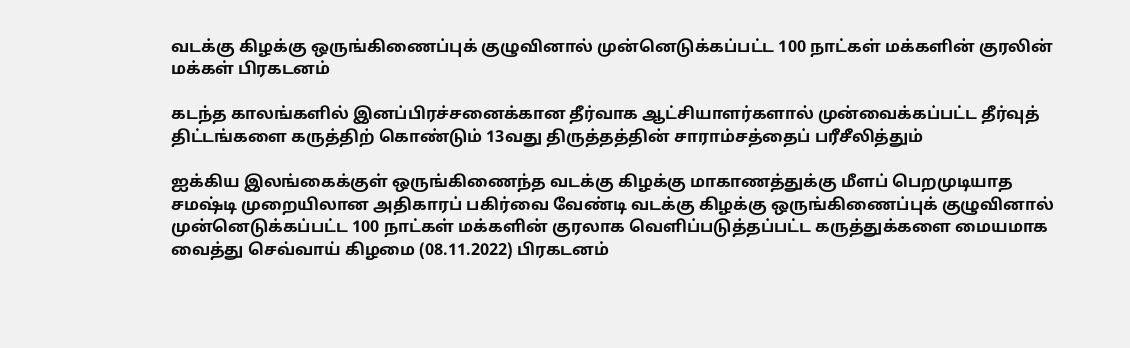வடக்கு கிழக்கு ஒருங்கிணைப்புக் குழுவினால் முன்னெடுக்கப்பட்ட 100 நாட்கள் மக்களின் குரலின் மக்கள் பிரகடனம்

கடந்த காலங்களில் இனப்பிரச்சனைக்கான தீர்வாக ஆட்சியாளர்களால் முன்வைக்கப்பட்ட தீர்வுத் திட்டங்களை கருத்திற் கொண்டும் 13வது திருத்தத்தின் சாராம்சத்தைப் பரீசீலித்தும்

ஐக்கிய இலங்கைக்குள் ஒருங்கிணைந்த வடக்கு கிழக்கு மாகாணத்துக்கு மீளப் பெறமுடியாத சமஷ்டி முறையிலான அதிகாரப் பகிர்வை வேண்டி வடக்கு கிழக்கு ஒருங்கிணைப்புக் குழுவினால் முன்னெடுக்கப்பட்ட 100 நாட்கள் மக்களின் குரலாக வெளிப்படுத்தப்பட்ட கருத்துக்களை மையமாக வைத்து செவ்வாய் கிழமை (08.11.2022) பிரகடனம்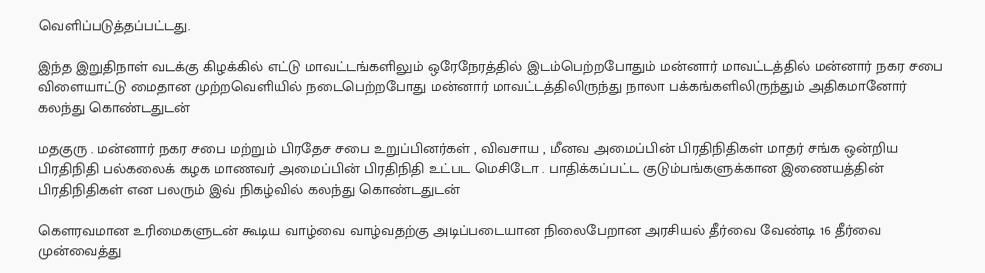வெளிப்படுத்தப்பட்டது.

இந்த இறுதிநாள் வடக்கு கிழக்கில் எட்டு மாவட்டங்களிலும் ஒரேநேரத்தில் இடம்பெற்றபோதும் மன்னார் மாவட்டத்தில் மன்னார் நகர சபை விளையாட்டு மைதான முற்றவெளியில் நடைபெற்றபோது மன்னார் மாவட்டத்திலிருந்து நாலா பக்கங்களிலிருந்தும் அதிகமானோர் கலந்து கொண்டதுடன்

மதகுரு . மன்னார் நகர சபை மற்றும் பிரதேச சபை உறுப்பினர்கள் , விவசாய , மீனவ அமைப்பின் பிரதிநிதிகள் மாதர் சங்க ஒன்றிய பிரதிநிதி பல்கலைக் கழக மாணவர் அமைப்பின் பிரதிநிதி உட்பட மெசிடோ . பாதிக்கப்பட்ட குடும்பங்களுக்கான இணையத்தின் பிரதிநிதிகள் என பலரும் இவ் நிகழ்வில் கலந்து கொண்டதுடன்

கௌரவமான உரிமைகளுடன் கூடிய வாழ்வை வாழ்வதற்கு அடிப்படையான நிலைபேறான அரசியல் தீர்வை வேண்டி 16 தீர்வை முன்வைத்து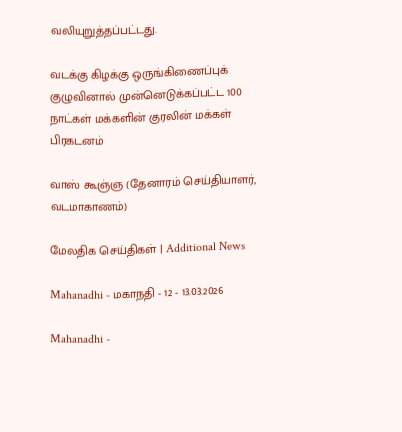வலியுறுத்தப்பட்டது.

வடக்கு கிழக்கு ஒருங்கிணைப்புக் குழுவினால் முன்னெடுக்கப்பட்ட 100 நாட்கள் மக்களின் குரலின் மக்கள் பிரகடனம்

வாஸ் கூஞ்ஞ (தேனாரம் செய்தியாளர், வடமாகாணம்)

மேலதிக செய்திகள் | Additional News

Mahanadhi - மகாநதி - 12 - 13.03.2026

Mahanadhi -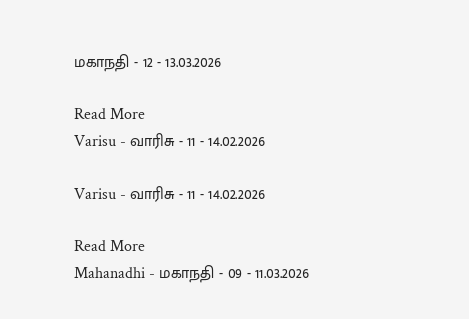மகாநதி - 12 - 13.03.2026

Read More
Varisu - வாரிசு - 11 - 14.02.2026

Varisu - வாரிசு - 11 - 14.02.2026

Read More
Mahanadhi - மகாநதி - 09 - 11.03.2026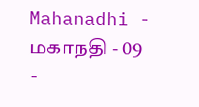Mahanadhi - மகாநதி - 09 -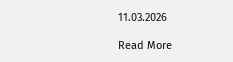11.03.2026

Read More